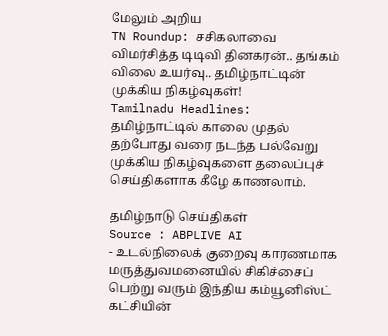மேலும் அறிய
TN Roundup: சசிகலாவை விமர்சித்த டிடிவி தினகரன்.. தங்கம் விலை உயர்வு.. தமிழ்நாட்டின் முக்கிய நிகழ்வுகள்!
Tamilnadu Headlines: தமிழ்நாட்டில் காலை முதல் தற்போது வரை நடந்த பல்வேறு முக்கிய நிகழ்வுகளை தலைப்புச் செய்திகளாக கீழே காணலாம்.

தமிழ்நாடு செய்திகள்
Source : ABPLIVE AI
- உடல்நிலைக் குறைவு காரணமாக மருத்துவமனையில் சிகிச்சைப் பெற்று வரும் இந்திய கம்யூனிஸ்ட் கட்சியின்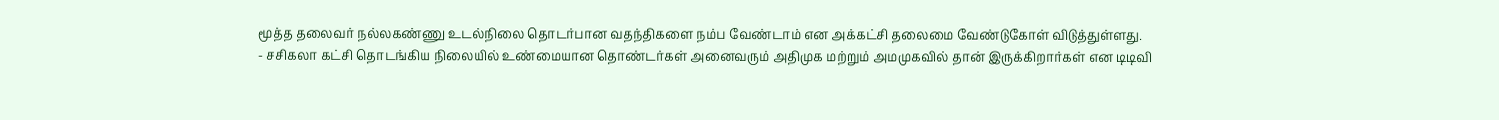மூத்த தலைவர் நல்லகண்ணு உடல்நிலை தொடர்பான வதந்திகளை நம்ப வேண்டாம் என அக்கட்சி தலைமை வேண்டுகோள் விடுத்துள்ளது.
- சசிகலா கட்சி தொடங்கிய நிலையில் உண்மையான தொண்டர்கள் அனைவரும் அதிமுக மற்றும் அமமுகவில் தான் இருக்கிறார்கள் என டிடிவி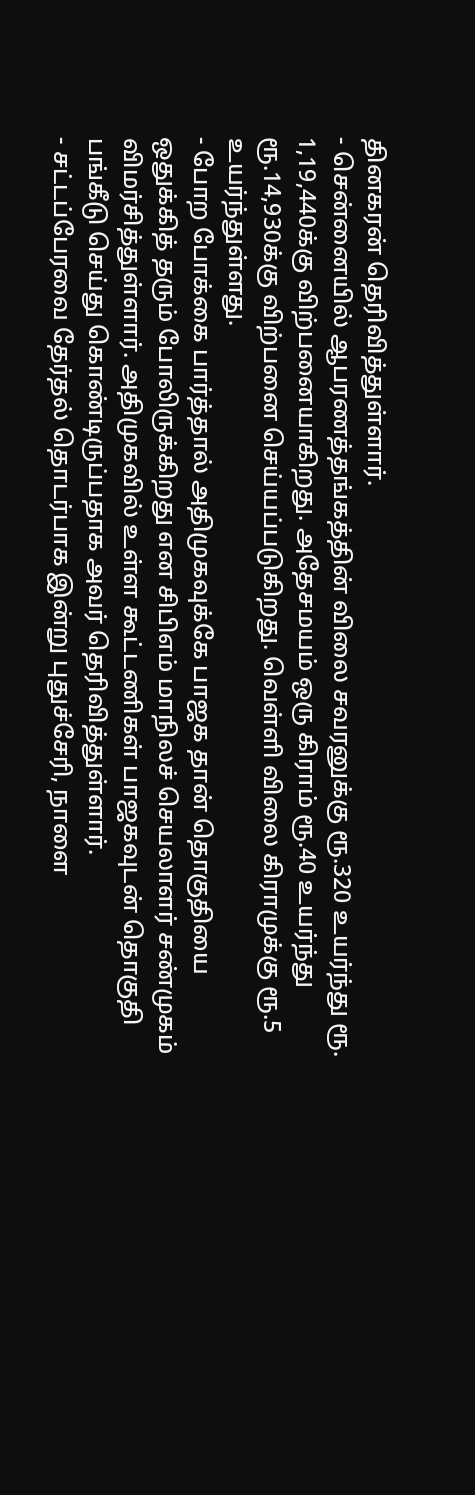தினகரன் தெரிவித்துள்ளார்.
- சென்னையில் ஆபரணத்தங்கத்தின் விலை சவரனுக்கு ரூ.320 உயர்ந்து ரூ. 1,19,440க்கு விற்பனையாகிறது. அதேசமயம் ஒரு கிராம் ரூ.40 உயர்ந்து ரூ.14,930க்கு விற்பனை செய்யப்படுகிறது. வெள்ளி விலை கிராமுக்கு ரூ.5 உயர்ந்துள்ளது.
- போற போக்கை பார்த்தால் அதிமுகவுக்கே பாஜக தான் தொகுதியை ஒதுக்கித் தரும் போலிருக்கிறது என சிபிஎம் மாநிலச் செயலாளர் சண்முகம் விமர்சித்துள்ளார். அதிமுகவில் உள்ள கூட்டணிகள் பாஜகவுடன் தொகுதி பங்கீடு செய்து கொண்டிருப்பதாக அவர் தெரிவித்துள்ளார்.
- சட்டப்பேரவை தேர்தல் தொடர்பாக இன்று புதுச்சேரி, நாளை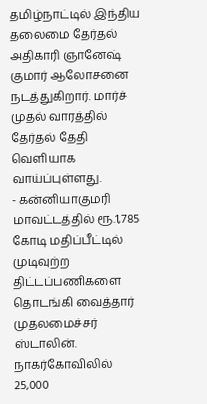தமிழ்நாட்டில் இந்திய தலைமை தேர்தல் அதிகாரி ஞானேஷ் குமார் ஆலோசனை நடத்துகிறார். மார்ச் முதல் வாரத்தில் தேர்தல் தேதி வெளியாக வாய்ப்புள்ளது.
- கன்னியாகுமரி மாவட்டத்தில் ரூ.1,785 கோடி மதிப்பீட்டில் முடிவுற்ற திட்டப்பணிகளை தொடங்கி வைத்தார் முதலமைச்சர் ஸ்டாலின். நாகர்கோவிலில் 25,000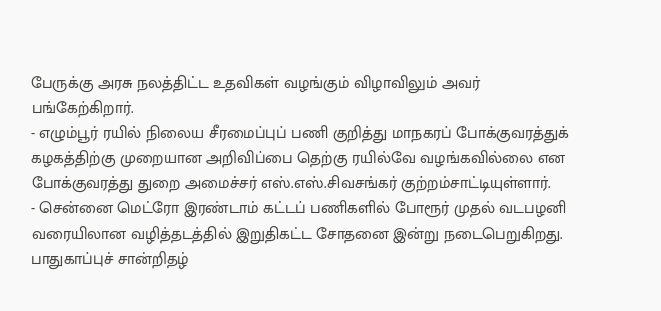பேருக்கு அரசு நலத்திட்ட உதவிகள் வழங்கும் விழாவிலும் அவர் பங்கேற்கிறார்.
- எழும்பூர் ரயில் நிலைய சீரமைப்புப் பணி குறித்து மாநகரப் போக்குவரத்துக் கழகத்திற்கு முறையான அறிவிப்பை தெற்கு ரயில்வே வழங்கவில்லை என போக்குவரத்து துறை அமைச்சர் எஸ்.எஸ்.சிவசங்கர் குற்றம்சாட்டியுள்ளார்.
- சென்னை மெட்ரோ இரண்டாம் கட்டப் பணிகளில் போரூர் முதல் வடபழனி வரையிலான வழித்தடத்தில் இறுதிகட்ட சோதனை இன்று நடைபெறுகிறது. பாதுகாப்புச் சான்றிதழ்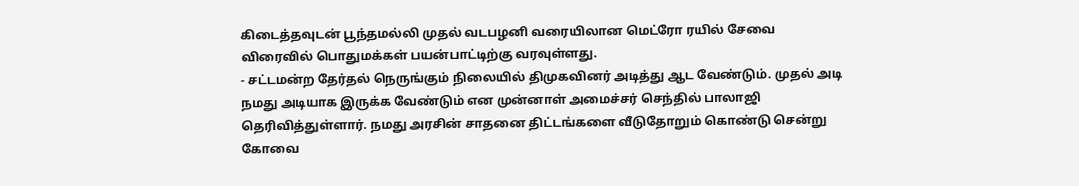கிடைத்தவுடன் பூந்தமல்லி முதல் வடபழனி வரையிலான மெட்ரோ ரயில் சேவை விரைவில் பொதுமக்கள் பயன்பாட்டிற்கு வரவுள்ளது.
- சட்டமன்ற தேர்தல் நெருங்கும் நிலையில் திமுகவினர் அடித்து ஆட வேண்டும். முதல் அடி நமது அடியாக இருக்க வேண்டும் என முன்னாள் அமைச்சர் செந்தில் பாலாஜி தெரிவித்துள்ளார். நமது அரசின் சாதனை திட்டங்களை வீடுதோறும் கொண்டு சென்று கோவை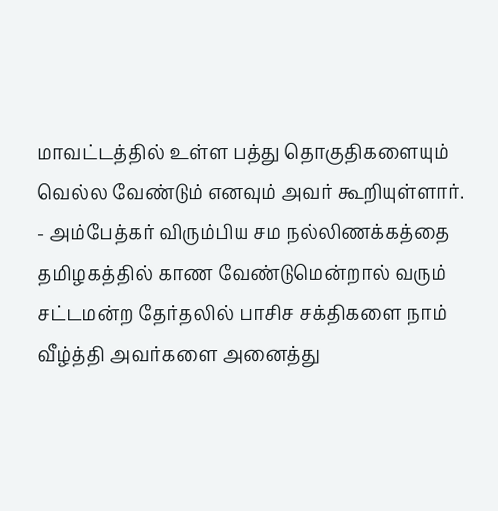மாவட்டத்தில் உள்ள பத்து தொகுதிகளையும் வெல்ல வேண்டும் எனவும் அவர் கூறியுள்ளார்.
- அம்பேத்கர் விரும்பிய சம நல்லிணக்கத்தை தமிழகத்தில் காண வேண்டுமென்றால் வரும் சட்டமன்ற தேர்தலில் பாசிச சக்திகளை நாம் வீழ்த்தி அவர்களை அனைத்து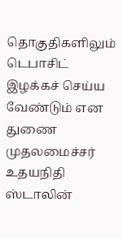தொகுதிகளிலும் டெபாசிட் இழக்கச் செய்ய வேண்டும் என துணை முதலமைச்சர் உதயநிதி ஸ்டாலின்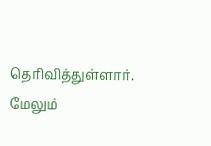தெரிவித்துள்ளார்.
மேலும்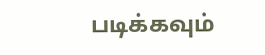படிக்கவும்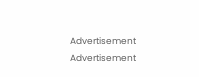Advertisement
Advertisement